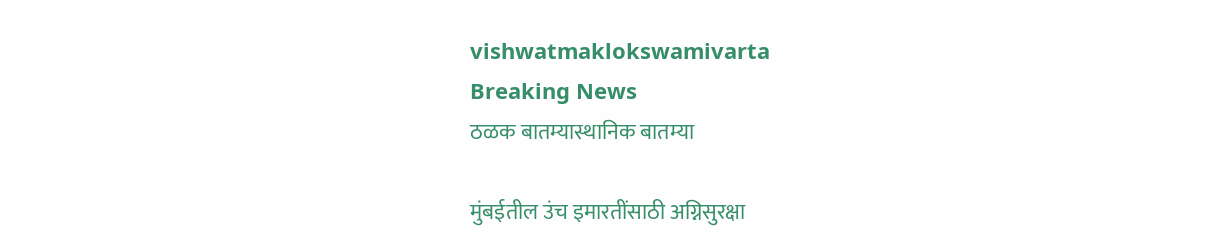vishwatmaklokswamivarta
Breaking News
ठळक बातम्यास्थानिक बातम्या

मुंबईतील उंच इमारतींसाठी अग्निसुरक्षा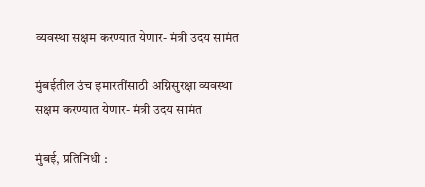व्यवस्था सक्षम करण्यात येणार- मंत्री उदय सामंत

मुंबईतील उंच इमारतींसाठी अग्निसुरक्षा व्यवस्था सक्षम करण्यात येणार- मंत्री उदय सामंत

मुंबई, प्रतिनिधी :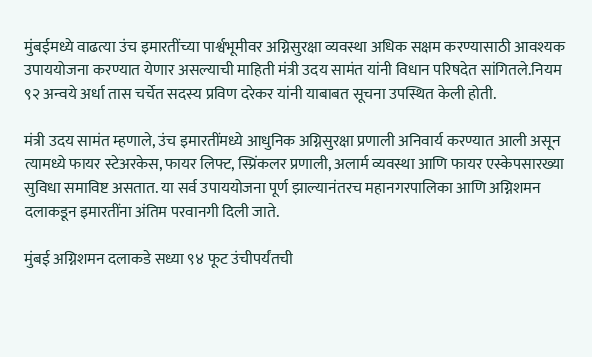मुंबईमध्ये वाढत्या उंच इमारतींच्या पार्श्वभूमीवर अग्निसुरक्षा व्यवस्था अधिक सक्षम करण्यासाठी आवश्यक उपाययोजना करण्यात येणार असल्याची माहिती मंत्री उदय सामंत यांनी विधान परिषदेत सांगितले.नियम ९२ अन्वये अर्धा तास चर्चेत सदस्य प्रविण दरेकर यांनी याबाबत सूचना उपस्थित केली होती.

मंत्री उदय सामंत म्हणाले, उंच इमारतींमध्ये आधुनिक अग्निसुरक्षा प्रणाली अनिवार्य करण्यात आली असून त्यामध्ये फायर स्टेअरकेस, फायर लिफ्ट, स्प्रिंकलर प्रणाली, अलार्म व्यवस्था आणि फायर एस्केपसारख्या सुविधा समाविष्ट असतात. या सर्व उपाययोजना पूर्ण झाल्यानंतरच महानगरपालिका आणि अग्निशमन दलाकडून इमारतींना अंतिम परवानगी दिली जाते.

मुंबई अग्निशमन दलाकडे सध्या ९४ फूट उंचीपर्यंतची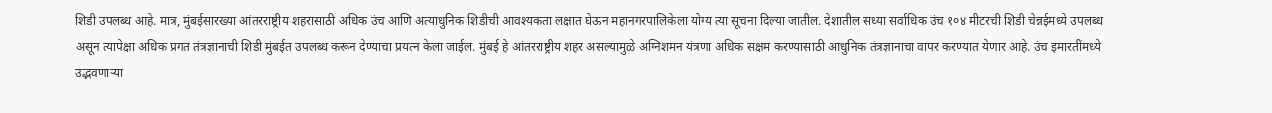शिडी उपलब्ध आहे. मात्र, मुंबईसारख्या आंतरराष्ट्रीय शहरासाठी अधिक उंच आणि अत्याधुनिक शिडीची आवश्यकता लक्षात घेऊन महानगरपालिकेला योग्य त्या सूचना दिल्या जातील. देशातील सध्या सर्वाधिक उंच १०४ मीटरची शिडी चेन्नईमध्ये उपलब्ध असून त्यापेक्षा अधिक प्रगत तंत्रज्ञानाची शिडी मुंबईत उपलब्ध करून देण्याचा प्रयत्न केला जाईल. मुंबई हे आंतरराष्ट्रीय शहर असल्यामुळे अग्निशमन यंत्रणा अधिक सक्षम करण्यासाठी आधुनिक तंत्रज्ञानाचा वापर करण्यात येणार आहे. उंच इमारतींमध्ये उद्भवणाऱ्या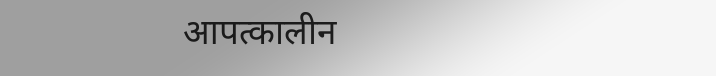आपत्कालीन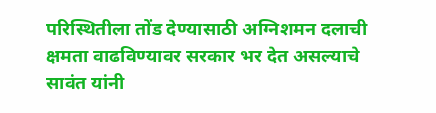परिस्थितीला तोंड देण्यासाठी अग्निशमन दलाची क्षमता वाढविण्यावर सरकार भर देत असल्याचे सावंत यांनी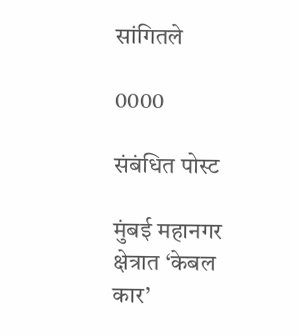सांगितले

0000

संबंधित पोस्ट

मुंबई महानगर क्षेत्रात ‘केबल कार’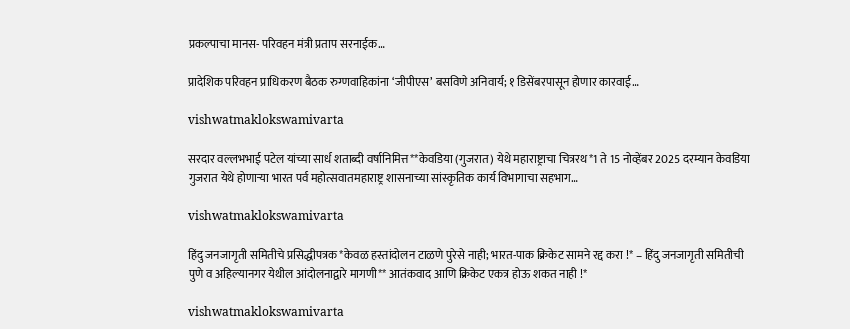प्रकल्पाचा मानस- परिवहन मंत्री प्रताप सरनाईक…

प्रादेशिक परिवहन प्राधिकरण बैठक रुग्णवाहिकांना ‘जीपीएस’ बसविणे अनिवार्य; १ डिसेंबरपासून होणार कारवाई…

vishwatmaklokswamivarta

सरदार वल्लभभाई पटेल यांच्या सार्ध शताब्दी वर्षानिमित्त**केवडिया (गुजरात) येथे महाराष्ट्राचा चित्ररथ*1 ते 15 नोव्हेंबर 2025 दरम्यान केवडिया गुजरात येथे होणाऱ्या भारत पर्व महोत्सवातमहाराष्ट्र शासनाच्या सांस्कृतिक कार्य विभागाचा सहभाग…

vishwatmaklokswamivarta

हिंदु जनजागृती समितीचे प्रसिद्धीपत्रक *केवळ हस्तांदोलन टाळणे पुरेसे नाही; भारत-पाक क्रिकेट सामने रद्द करा !* – हिंदु जनजागृती समितीची पुणे व अहिल्यानगर येथील आंदोलनाद्वारे मागणी** आतंकवाद आणि क्रिकेट एकत्र होऊ शकत नाही !*

vishwatmaklokswamivarta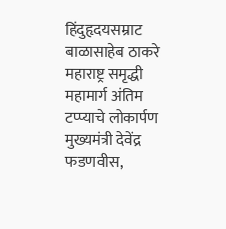हिंदुहृदयसम्राट बाळासाहेब ठाकरे महाराष्ट्र समृद्धी महामार्ग अंतिम टप्प्याचे लोकार्पण मुख्यमंत्री देवेंद्र फडणवीस,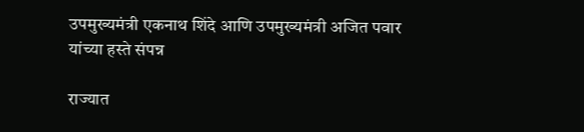उपमुख्यमंत्री एकनाथ शिंदे आणि उपमुख्यमंत्री अजित पवार यांच्या हस्ते संपन्न

राज्यात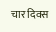चार दिवस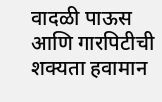वादळी पाऊस आणि गारपिटीची शक्यता हवामान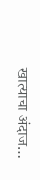खात्याचा अंदाज…